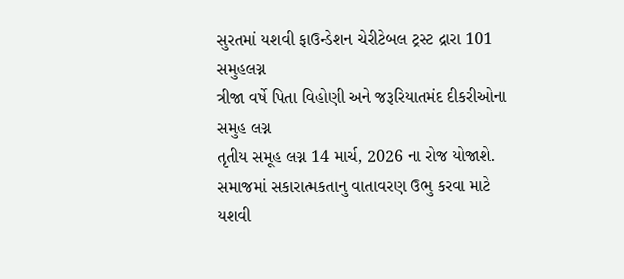સુરતમાં યશવી ફાઉન્ડેશન ચેરીટેબલ ટ્રસ્ટ દ્રારા 101 સમુહલગ્ન
ત્રીજા વર્ષે પિતા વિહોણી અને જરૂરિયાતમંદ દીકરીઓના સમુહ લગ્ન
તૃતીય સમૂહ લગ્ન 14 માર્ચ, 2026 ના રોજ યોજાશે.
સમાજમાં સકારાત્મકતાનુ વાતાવરણ ઉભુ કરવા માટે યશવી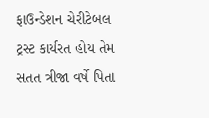ફાઉન્ડેશન ચેરીટેબલ ટ્રસ્ટ કાર્યરત હોય તેમ સતત ત્રીજા વર્ષે પિતા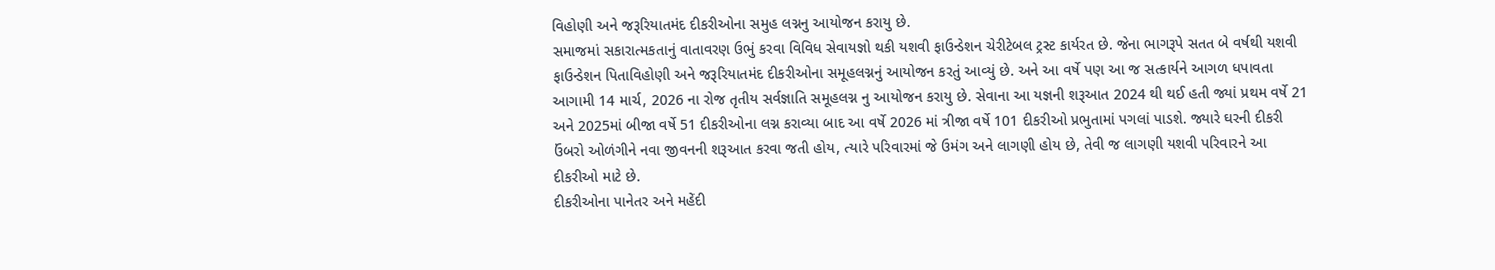વિહોણી અને જરૂરિયાતમંદ દીકરીઓના સમુહ લગ્નનુ આયોજન કરાયુ છે.
સમાજમાં સકારાત્મકતાનું વાતાવરણ ઉભું કરવા વિવિધ સેવાયજ્ઞો થકી યશવી ફાઉન્ડેશન ચેરીટેબલ ટ્રસ્ટ કાર્યરત છે. જેના ભાગરૂપે સતત બે વર્ષથી યશવી ફાઉન્ડેશન પિતાવિહોણી અને જરૂરિયાતમંદ દીકરીઓના સમૂહલગ્નનું આયોજન કરતું આવ્યું છે. અને આ વર્ષે પણ આ જ સત્કાર્યને આગળ ધપાવતા આગામી 14 માર્ચ, 2026 ના રોજ તૃતીય સર્વજ્ઞાતિ સમૂહલગ્ન નુ આયોજન કરાયુ છે. સેવાના આ યજ્ઞની શરૂઆત 2024 થી થઈ હતી જ્યાં પ્રથમ વર્ષે 21 અને 2025માં બીજા વર્ષે 51 દીકરીઓના લગ્ન કરાવ્યા બાદ આ વર્ષે 2026 માં ત્રીજા વર્ષે 101 દીકરીઓ પ્રભુતામાં પગલાં પાડશે. જ્યારે ઘરની દીકરી ઉંબરો ઓળંગીને નવા જીવનની શરૂઆત કરવા જતી હોય, ત્યારે પરિવારમાં જે ઉમંગ અને લાગણી હોય છે, તેવી જ લાગણી યશવી પરિવારને આ દીકરીઓ માટે છે.
દીકરીઓના પાનેતર અને મહેંદી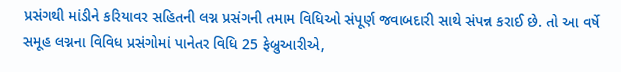પ્રસંગથી માંડીને કરિયાવર સહિતની લગ્ન પ્રસંગની તમામ વિધિઓ સંપૂર્ણ જવાબદારી સાથે સંપન્ન કરાઈ છે. તો આ વર્ષે સમૂહ લગ્નના વિવિધ પ્રસંગોમાં પાનેતર વિધિ 25 ફેબ્રુઆરીએ,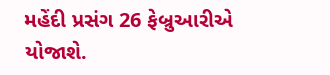મહેંદી પ્રસંગ 26 ફેબ્રુઆરીએ યોજાશે.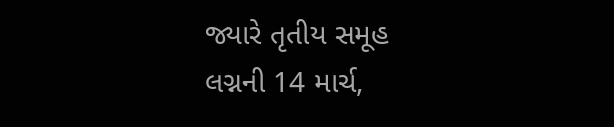જ્યારે તૃતીય સમૂહ લગ્નની 14 માર્ચ,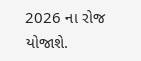2026 ના રોજ યોજાશે.